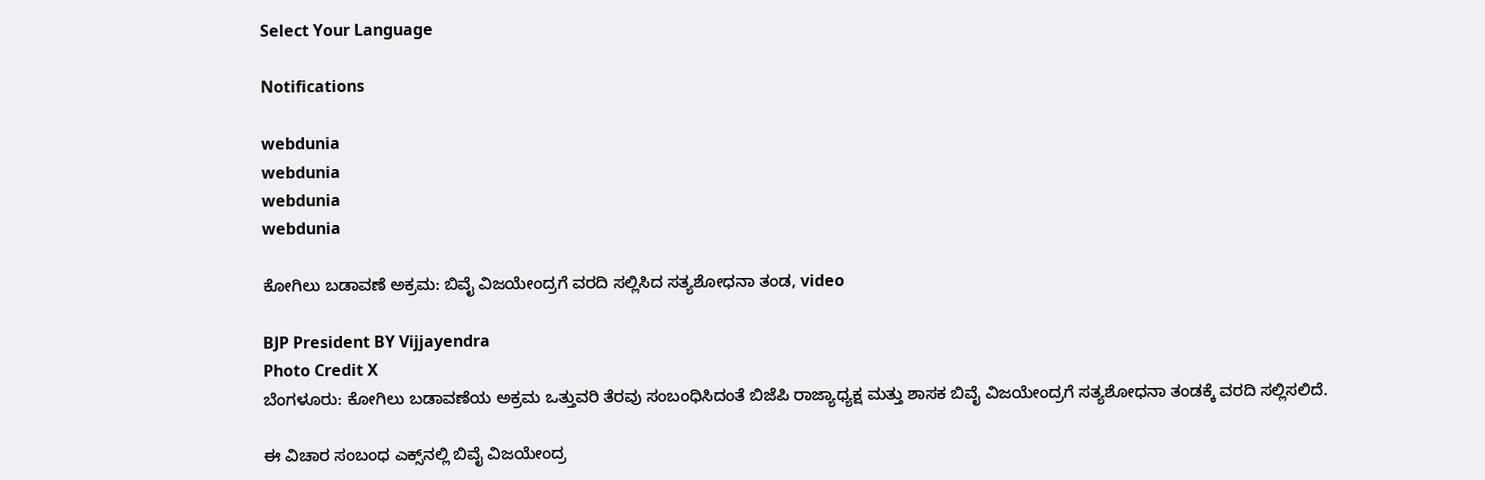Select Your Language

Notifications

webdunia
webdunia
webdunia
webdunia

ಕೋಗಿಲು ಬಡಾವಣೆ ಅಕ್ರಮ: ಬಿವೈ ವಿಜಯೇಂದ್ರಗೆ ವರದಿ ಸಲ್ಲಿಸಿದ ಸತ್ಯಶೋಧನಾ ತಂಡ, video

BJP President BY Vijjayendra
Photo Credit X
ಬೆಂಗಳೂರು: ಕೋಗಿಲು ಬಡಾವಣೆಯ ಅಕ್ರಮ ಒತ್ತುವರಿ ತೆರವು ಸಂಬಂಧಿಸಿದಂತೆ ಬಿಜೆಪಿ ರಾಜ್ಯಾಧ್ಯಕ್ಷ ಮತ್ತು ಶಾಸಕ ಬಿವೈ ವಿಜಯೇಂದ್ರಗೆ ಸತ್ಯಶೋಧನಾ ತಂಡಕ್ಕೆ ವರದಿ ಸಲ್ಲಿಸಲಿದೆ.

ಈ ವಿಚಾರ ಸಂಬಂಧ ಎಕ್ಸ್‌ನಲ್ಲಿ ಬಿವೈ ವಿಜಯೇಂದ್ರ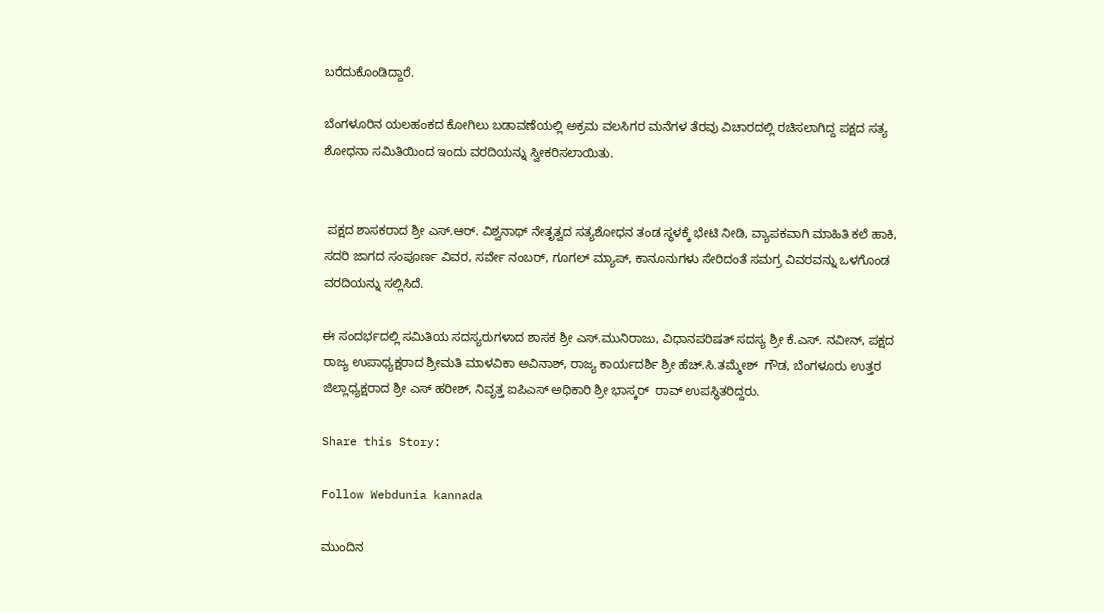ಬರೆದುಕೊಂಡಿದ್ದಾರೆ.

ಬೆಂಗಳೂರಿನ ಯಲಹಂಕದ ಕೋಗಿಲು ಬಡಾವಣೆಯಲ್ಲಿ ಅಕ್ರಮ ವಲಸಿಗರ ಮನೆಗಳ ತೆರವು ವಿಚಾರದಲ್ಲಿ ರಚಿಸಲಾಗಿದ್ದ ಪಕ್ಷದ ಸತ್ಯ ಶೋಧನಾ ಸಮಿತಿಯಿಂದ ಇಂದು ವರದಿಯನ್ನು ಸ್ವೀಕರಿಸಲಾಯಿತು.


 ಪಕ್ಷದ ಶಾಸಕರಾದ ಶ್ರೀ ಎಸ್.ಆರ್. ವಿಶ್ವನಾಥ್ ನೇತೃತ್ವದ ಸತ್ಯಶೋಧನ ತಂಡ ಸ್ಥಳಕ್ಕೆ ಭೇಟಿ ನೀಡಿ, ವ್ಯಾಪಕವಾಗಿ ಮಾಹಿತಿ ಕಲೆ ಹಾಕಿ, ಸದರಿ ಜಾಗದ ಸಂಪೂರ್ಣ ವಿವರ, ಸರ್ವೇ ನಂಬರ್, ಗೂಗಲ್ ಮ್ಯಾಪ್, ಕಾನೂನುಗಳು ಸೇರಿದಂತೆ ಸಮಗ್ರ ವಿವರವನ್ನು ಒಳಗೊಂಡ ವರದಿಯನ್ನು ಸಲ್ಲಿಸಿದೆ.

ಈ ಸಂದರ್ಭದಲ್ಲಿ ಸಮಿತಿಯ ಸದಸ್ಯರುಗಳಾದ ಶಾಸಕ ಶ್ರೀ ಎಸ್.ಮುನಿರಾಜು, ವಿಧಾನಪರಿಷತ್ ಸದಸ್ಯ ಶ್ರೀ ಕೆ.ಎಸ್. ನವೀನ್, ಪಕ್ಷದ ರಾಜ್ಯ ಉಪಾಧ್ಯಕ್ಷರಾದ ಶ್ರೀಮತಿ ಮಾಳವಿಕಾ ಅವಿನಾಶ್, ರಾಜ್ಯ ಕಾರ್ಯದರ್ಶಿ ಶ್ರೀ ಹೆಚ್.ಸಿ.ತಮ್ಮೇಶ್  ಗೌಡ, ಬೆಂಗಳೂರು ಉತ್ತರ ಜಿಲ್ಲಾಧ್ಯಕ್ಷರಾದ ಶ್ರೀ ಎಸ್ ಹರೀಶ್, ನಿವೃತ್ತ ಐಪಿಎಸ್ ಅಧಿಕಾರಿ ಶ್ರೀ ಭಾಸ್ಕರ್  ರಾವ್ ಉಪಸ್ಥಿತರಿದ್ದರು.

Share this Story:

Follow Webdunia kannada

ಮುಂದಿನ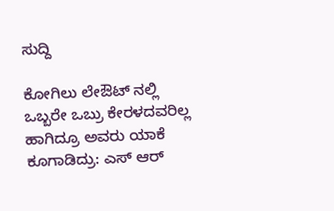ಸುದ್ದಿ

ಕೋಗಿಲು ಲೇಔಟ್ ನಲ್ಲಿ ಒಬ್ಬರೇ ಒಬ್ರು ಕೇರಳದವರಿಲ್ಲ ಹಾಗಿದ್ರೂ ಅವರು ಯಾಕೆ ಕೂಗಾಡಿದ್ರು: ಎಸ್ ಆರ್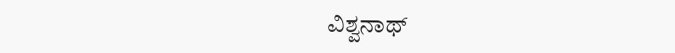ವಿಶ್ವನಾಥ್